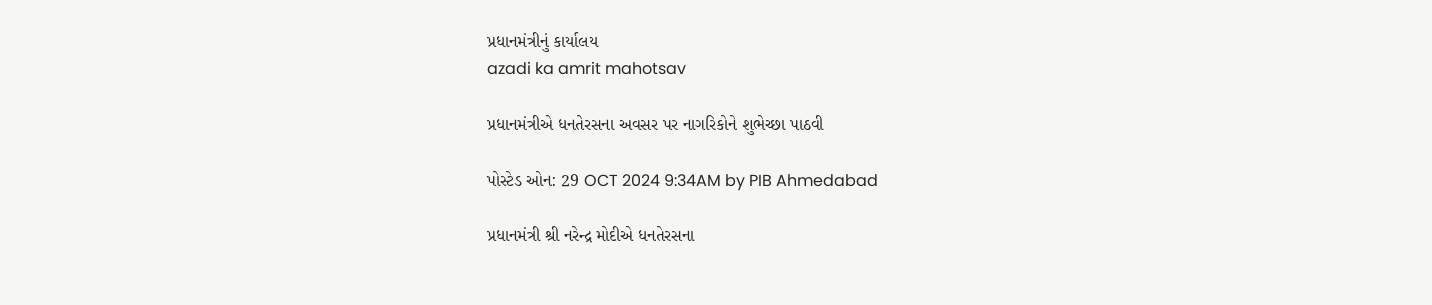પ્રધાનમંત્રીનું કાર્યાલય
azadi ka amrit mahotsav

પ્રધાનમંત્રીએ ધનતેરસના અવસર પર નાગરિકોને શુભેચ્છા પાઠવી

પોસ્ટેડ ઓન: 29 OCT 2024 9:34AM by PIB Ahmedabad

પ્રધાનમંત્રી શ્રી નરેન્દ્ર મોદીએ ધનતેરસના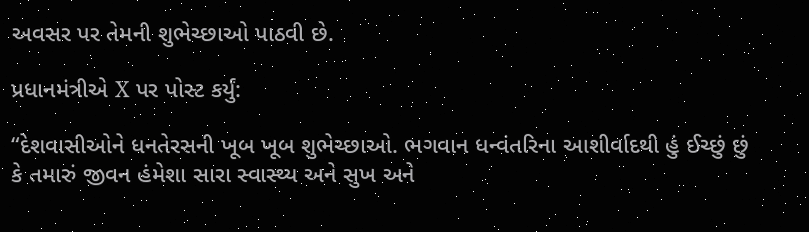અવસર પર તેમની શુભેચ્છાઓ પાઠવી છે.

પ્રધાનમંત્રીએ X પર પોસ્ટ કર્યું:

“દેશવાસીઓને ધનતેરસની ખૂબ ખૂબ શુભેચ્છાઓ. ભગવાન ધન્વંતરિના આશીર્વાદથી હું ઈચ્છું છું કે તમારું જીવન હંમેશા સારા સ્વાસ્થ્ય અને સુખ અને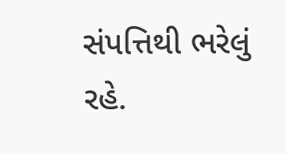સંપત્તિથી ભરેલું રહે.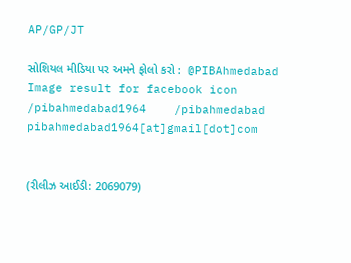AP/GP/JT

સોશિયલ મીડિયા પર અમને ફોલો કરો :  @PIBAhmedabad   Image result for facebook icon /pibahmedabad1964    /pibahmedabad  pibahmedabad1964[at]gmail[dot]com


(રીલીઝ આઈડી: 2069079)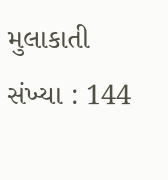મુલાકાતી સંખ્યા : 144